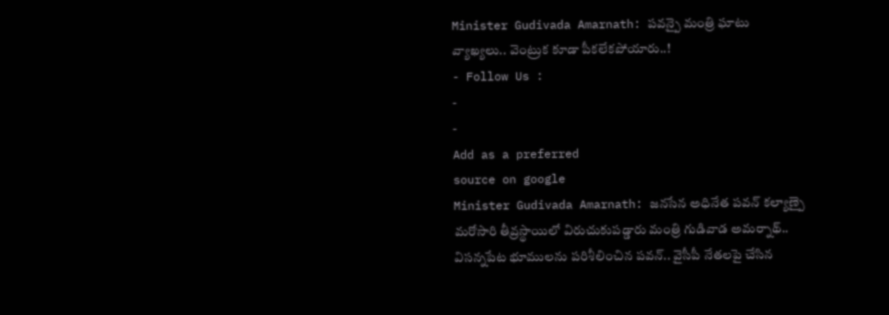Minister Gudivada Amarnath: పవన్పై మంత్రి ఘాటు వ్యాఖ్యలు.. వెంట్రుక కూడా పీకలేకపోయారు..!
- Follow Us :
-
-
Add as a preferred
source on google
Minister Gudivada Amarnath: జనసేన అధినేత పవన్ కల్యాణ్పై మరోసారి తీవ్రస్థాయిలో విరుచుకుపడ్డారు మంత్రి గుడివాడ అమర్నాథ్.. విసన్నపేట భూములను పరిశీలించిన పవన్.. వైసీపీ నేతలపై చేసిన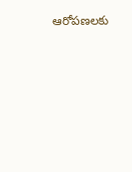ఆరోపణలకు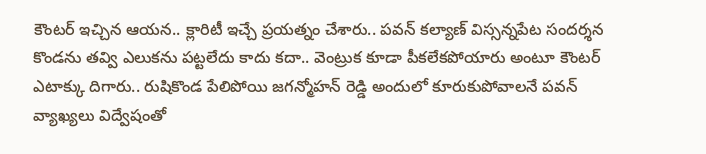కౌంటర్ ఇచ్చిన ఆయన.. క్లారిటీ ఇచ్చే ప్రయత్నం చేశారు.. పవన్ కల్యాణ్ విస్సన్నపేట సందర్శన కొండను తవ్వి ఎలుకను పట్టలేదు కాదు కదా.. వెంట్రుక కూడా పీకలేకపోయారు అంటూ కౌంటర్ ఎటాక్కు దిగారు.. రుషికొండ పేలిపోయి జగన్మోహన్ రెడ్డి అందులో కూరుకుపోవాలనే పవన్ వ్యాఖ్యలు విద్వేషంతో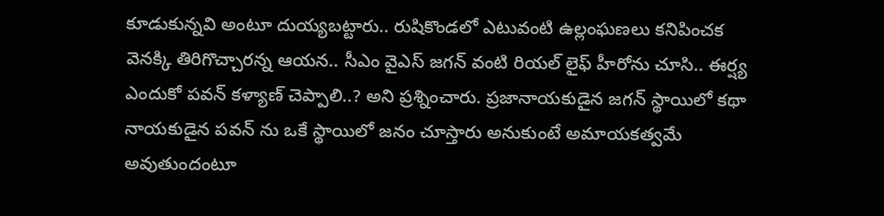కూడుకున్నవి అంటూ దుయ్యబట్టారు.. రుషికొండలో ఎటువంటి ఉల్లంఘణలు కనిపించక వెనక్కి తిరిగొచ్చారన్న ఆయన.. సీఎం వైఎస్ జగన్ వంటి రియల్ లైఫ్ హీరోను చూసి.. ఈర్ష్య ఎందుకో పవన్ కళ్యాణ్ చెప్పాలి..? అని ప్రశ్నించారు. ప్రజానాయకుడైన జగన్ స్థాయిలో కథా నాయకుడైన పవన్ ను ఒకే స్థాయిలో జనం చూస్తారు అనుకుంటే అమాయకత్వమే అవుతుందంటూ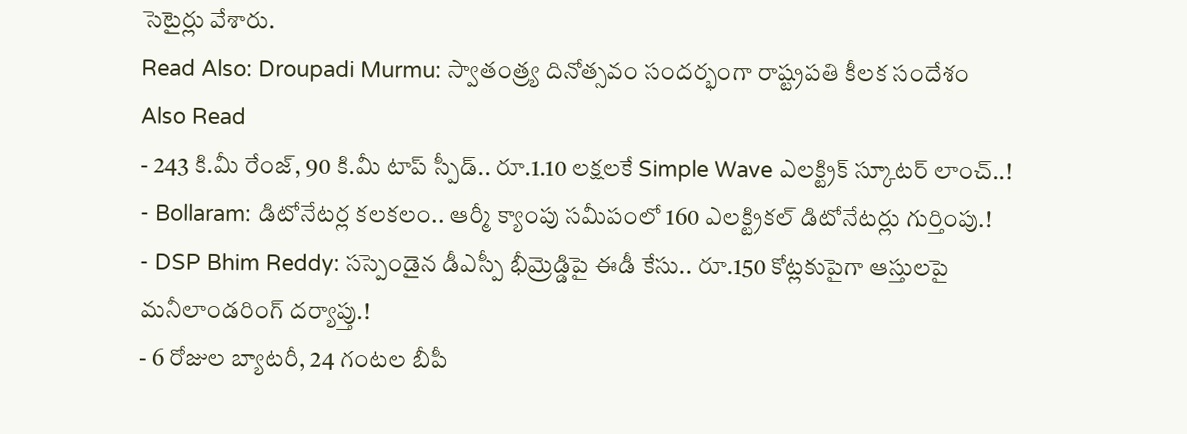సెటైర్లు వేశారు.
Read Also: Droupadi Murmu: స్వాతంత్ర్య దినోత్సవం సందర్భంగా రాష్ట్రపతి కీలక సందేశం
Also Read
- 243 కి.మీ రేంజ్, 90 కి.మీ టాప్ స్పీడ్.. రూ.1.10 లక్షలకే Simple Wave ఎలక్ట్రిక్ స్కూటర్ లాంచ్..!
- Bollaram: డిటోనేటర్ల కలకలం.. ఆర్మీ క్యాంపు సమీపంలో 160 ఎలక్ట్రికల్ డిటోనేటర్లు గుర్తింపు.!
- DSP Bhim Reddy: సస్పెండైన డీఎస్పీ భీమ్రెడ్డిపై ఈడీ కేసు.. రూ.150 కోట్లకుపైగా ఆస్తులపై మనీలాండరింగ్ దర్యాప్తు.!
- 6 రోజుల బ్యాటరీ, 24 గంటల బీపీ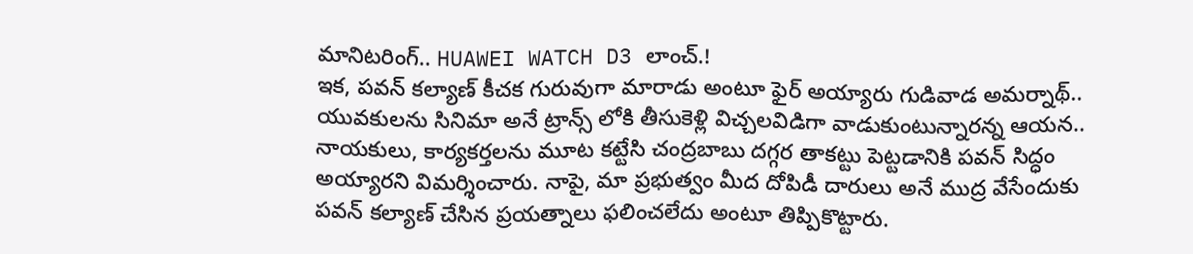మానిటరింగ్.. HUAWEI WATCH D3 లాంచ్.!
ఇక, పవన్ కల్యాణ్ కీచక గురువుగా మారాడు అంటూ ఫైర్ అయ్యారు గుడివాడ అమర్నాథ్.. యువకులను సినిమా అనే ట్రాన్స్ లోకి తీసుకెళ్లి విచ్చలవిడిగా వాడుకుంటున్నారన్న ఆయన.. నాయకులు, కార్యకర్తలను మూట కట్టేసి చంద్రబాబు దగ్గర తాకట్టు పెట్టడానికి పవన్ సిద్ధం అయ్యారని విమర్శించారు. నాపై, మా ప్రభుత్వం మీద దోపిడీ దారులు అనే ముద్ర వేసేందుకు పవన్ కల్యాణ్ చేసిన ప్రయత్నాలు ఫలించలేదు అంటూ తిప్పికొట్టారు.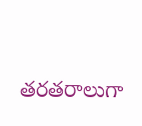తరతరాలుగా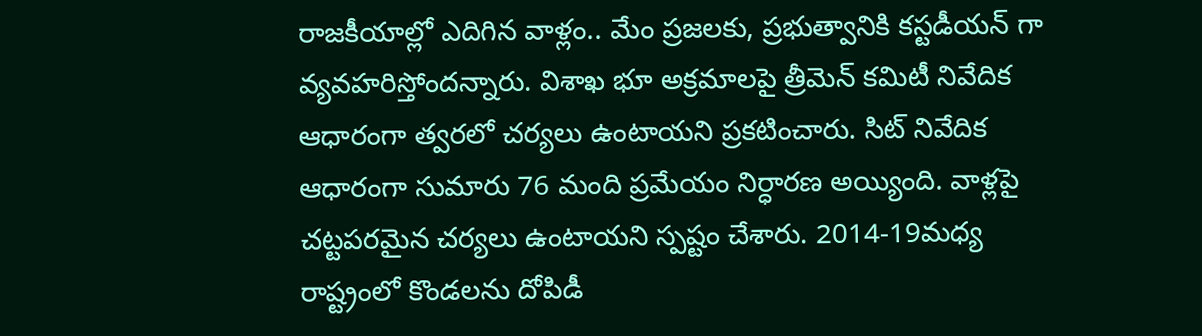రాజకీయాల్లో ఎదిగిన వాళ్లం.. మేం ప్రజలకు, ప్రభుత్వానికి కస్టడీయన్ గా వ్యవహరిస్తోందన్నారు. విశాఖ భూ అక్రమాలపై త్రీమెన్ కమిటీ నివేదిక ఆధారంగా త్వరలో చర్యలు ఉంటాయని ప్రకటించారు. సిట్ నివేదిక ఆధారంగా సుమారు 76 మంది ప్రమేయం నిర్ధారణ అయ్యింది. వాళ్లపై చట్టపరమైన చర్యలు ఉంటాయని స్పష్టం చేశారు. 2014-19మధ్య రాష్ట్రంలో కొండలను దోపిడీ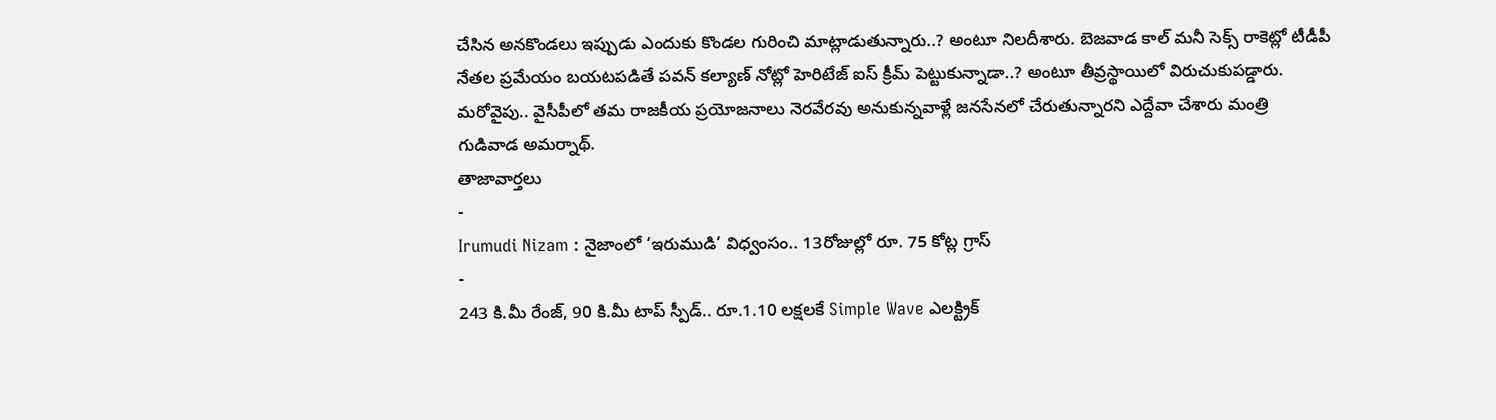చేసిన అనకొండలు ఇప్పుడు ఎందుకు కొండల గురించి మాట్లాడుతున్నారు..? అంటూ నిలదీశారు. బెజవాడ కాల్ మనీ సెక్స్ రాకెట్లో టీడీపీ నేతల ప్రమేయం బయటపడితే పవన్ కల్యాణ్ నోట్లో హెరిటేజ్ ఐస్ క్రీమ్ పెట్టుకున్నాడా..? అంటూ తీవ్రస్థాయిలో విరుచుకుపడ్డారు. మరోవైపు.. వైసీపీలో తమ రాజకీయ ప్రయోజనాలు నెరవేరవు అనుకున్నవాళ్లే జనసేనలో చేరుతున్నారని ఎద్దేవా చేశారు మంత్రి గుడివాడ అమర్నాథ్.
తాజావార్తలు
-
Irumudi Nizam : నైజాంలో ‘ఇరుముడి’ విధ్వంసం.. 13రోజుల్లో రూ. 75 కోట్ల గ్రాస్
-
243 కి.మీ రేంజ్, 90 కి.మీ టాప్ స్పీడ్.. రూ.1.10 లక్షలకే Simple Wave ఎలక్ట్రిక్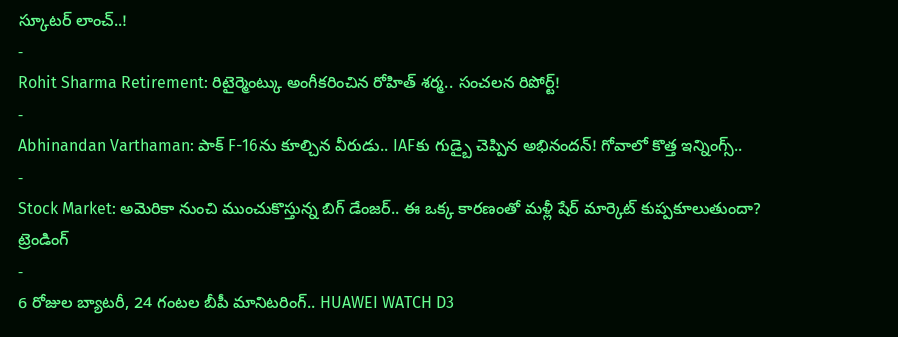స్కూటర్ లాంచ్..!
-
Rohit Sharma Retirement: రిటైర్మెంట్కు అంగీకరించిన రోహిత్ శర్మ.. సంచలన రిపోర్ట్!
-
Abhinandan Varthaman: పాక్ F-16ను కూల్చిన వీరుడు.. IAFకు గుడ్బై చెప్పిన అభినందన్! గోవాలో కొత్త ఇన్నింగ్స్..
-
Stock Market: అమెరికా నుంచి ముంచుకొస్తున్న బిగ్ డేంజర్.. ఈ ఒక్క కారణంతో మళ్లీ షేర్ మార్కెట్ కుప్పకూలుతుందా?
ట్రెండింగ్
-
6 రోజుల బ్యాటరీ, 24 గంటల బీపీ మానిటరింగ్.. HUAWEI WATCH D3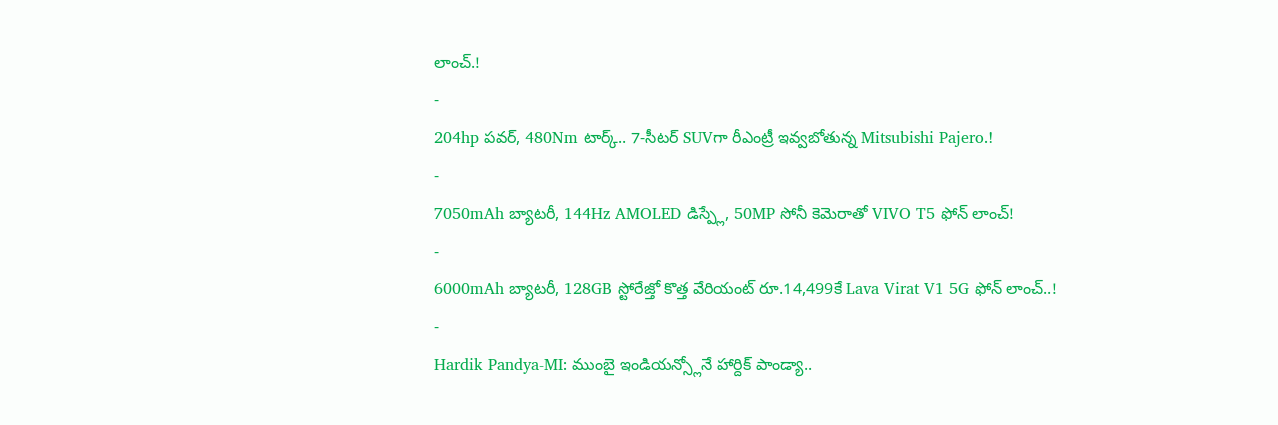లాంచ్.!
-
204hp పవర్, 480Nm టార్క్.. 7-సీటర్ SUVగా రీఎంట్రీ ఇవ్వబోతున్న Mitsubishi Pajero.!
-
7050mAh బ్యాటరీ, 144Hz AMOLED డిస్ప్లే, 50MP సోనీ కెమెరాతో VIVO T5 ఫోన్ లాంచ్!
-
6000mAh బ్యాటరీ, 128GB స్టోరేజ్తో కొత్త వేరియంట్ రూ.14,499కే Lava Virat V1 5G ఫోన్ లాంచ్..!
-
Hardik Pandya-MI: ముంబై ఇండియన్స్లోనే హార్దిక్ పాండ్యా..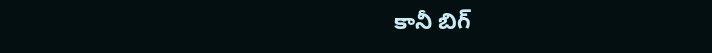కానీ బిగ్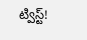ట్విస్ట్!